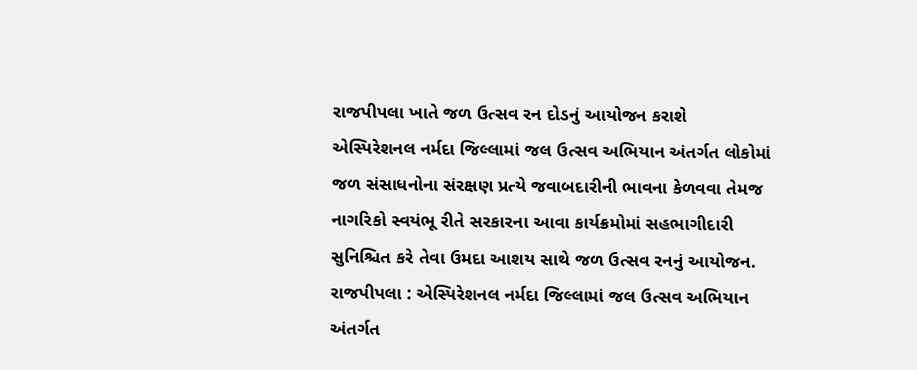રાજપીપલા ખાતે જળ ઉત્સવ રન દોડનું આયોજન કરાશે
એસ્પિરેશનલ નર્મદા જિલ્લામાં જલ ઉત્સવ અભિયાન અંતર્ગત લોકોમાં જળ સંસાધનોના સંરક્ષણ પ્રત્યે જવાબદારીની ભાવના કેળવવા તેમજ નાગરિકો સ્વયંભૂ રીતે સરકારના આવા કાર્યક્રમોમાં સહભાગીદારી સુનિશ્ચિત કરે તેવા ઉમદા આશય સાથે જળ ઉત્સવ રનનું આયોજન.
રાજપીપલા : એસ્પિરેશનલ નર્મદા જિલ્લામાં જલ ઉત્સવ અભિયાન અંતર્ગત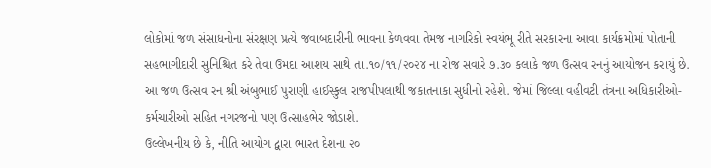લોકોમાં જળ સંસાધનોના સંરક્ષણ પ્રત્યે જવાબદારીની ભાવના કેળવવા તેમજ નાગરિકો સ્વયંભૂ રીતે સરકારના આવા કાર્યક્રમોમાં પોતાની સહભાગીદારી સુનિશ્ચિત કરે તેવા ઉમદા આશય સાથે તા.૧૦/૧૧/૨૦૨૪ ના રોજ સવારે ૭.૩૦ કલાકે જળ ઉત્સવ રનનું આયોજન કરાયું છે. આ જળ ઉત્સવ રન શ્રી અંબુભાઈ પુરાણી હાઈસ્કુલ રાજપીપલાથી જકાતનાકા સુધીનો રહેશે. જેમાં જિલ્લા વહીવટી તંત્રના અધિકારીઓ-કર્મચારીઓ સહિત નગરજનો પણ ઉત્સાહભેર જોડાશે.
ઉલ્લેખનીય છે કે, નીતિ આયોગ દ્વારા ભારત દેશના ૨૦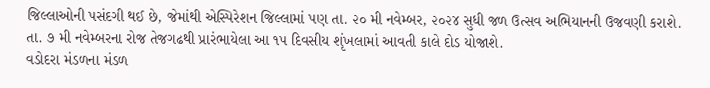જિલ્લાઓની પસંદગી થઈ છે, જેમાંથી એસ્પિરેશન જિલ્લામાં પણ તા. ૨૦ મી નવેમ્બર, ૨૦૨૪ સુધી જળ ઉત્સવ અભિયાનની ઉજવણી કરાશે. તા. ૭ મી નવેમ્બરના રોજ તેજગઢથી પ્રારંભાયેલા આ ૧૫ દિવસીય શૃંખલામાં આવતી કાલે દોડ યોજાશે.
વડોદરા મંડળના મંડળ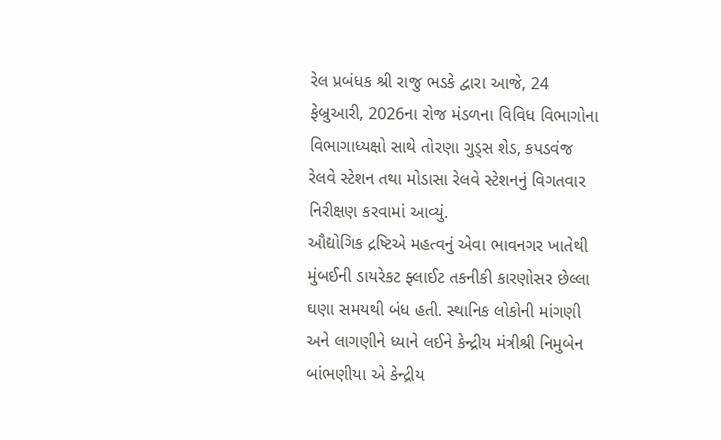રેલ પ્રબંધક શ્રી રાજુ ભડકે દ્વારા આજે, 24 ફેબ્રુઆરી, 2026ના રોજ મંડળના વિવિધ વિભાગોના વિભાગાધ્યક્ષો સાથે તોરણા ગુડ્સ શેડ, કપડવંજ રેલવે સ્ટેશન તથા મોડાસા રેલવે સ્ટેશનનું વિગતવાર નિરીક્ષણ કરવામાં આવ્યું.
ઔદ્યોગિક દ્રષ્ટિએ મહત્વનું એવા ભાવનગર ખાતેથી મુંબઈની ડાયરેકટ ફ્લાઈટ તકનીકી કારણોસર છેલ્લા ઘણા સમયથી બંધ હતી. સ્થાનિક લોકોની માંગણી અને લાગણીને ધ્યાને લઈને કેન્દ્રીય મંત્રીશ્રી નિમુબેન બાંભણીયા એ કેન્દ્રીય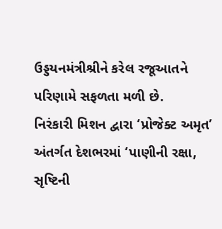ઉડ્ડયનમંત્રીશ્રીને કરેલ રજૂઆતને પરિણામે સફળતા મળી છે.
નિરંકારી મિશન દ્વારા ‘પ્રોજેક્ટ અમૃત’ અંતર્ગત દેશભરમાં ‘પાણીની રક્ષા, સૃષ્ટિની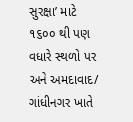સુરક્ષા’ માટે ૧૬૦૦ થી પણ વધારે સ્થળો પર અને અમદાવાદ/ ગાંધીનગર ખાતે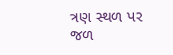ત્રણ સ્થળ પર જળ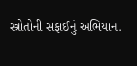સ્ત્રોતોની સફાઈનું અભિયાન.